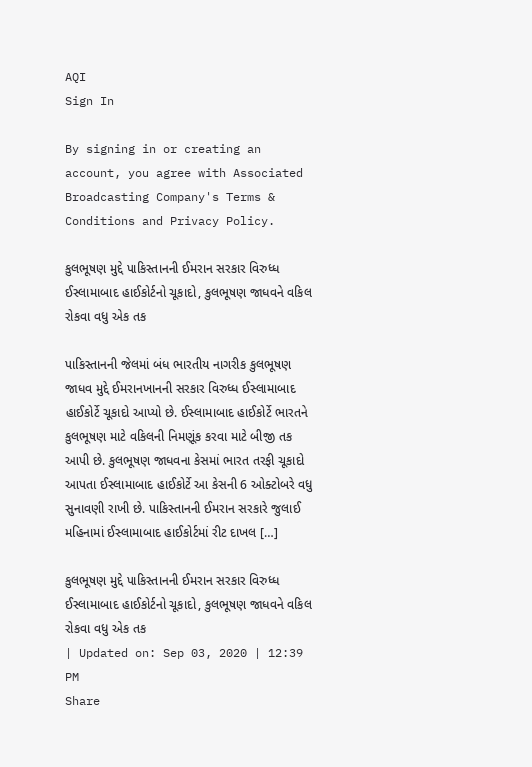AQI
Sign In

By signing in or creating an account, you agree with Associated Broadcasting Company's Terms & Conditions and Privacy Policy.

કુલભૂષણ મુદ્દે પાકિસ્તાનની ઈમરાન સરકાર વિરુધ્ધ ઈસ્લામાબાદ હાઈકોર્ટનો ચૂકાદો, કુલભૂષણ જાધવને વકિલ રોકવા વધુ એક તક

પાકિસ્તાનની જેલમાં બંધ ભારતીય નાગરીક કુલભૂષણ જાધવ મુદ્દે ઈમરાનખાનની સરકાર વિરુધ્ધ ઈસ્લામાબાદ હાઈકોર્ટે ચૂકાદો આપ્યો છે. ઈસ્લામાબાદ હાઈકોર્ટે ભારતને કુલભૂષણ માટે વકિલની નિમણૂંક કરવા માટે બીજી તક આપી છે. કુલભૂષણ જાધવના કેસમાં ભારત તરફી ચૂકાદો આપતા ઈસ્લામાબાદ હાઈકોર્ટે આ કેસની 6 ઓક્ટોબરે વધુ સુનાવણી રાખી છે. પાકિસ્તાનની ઈમરાન સરકારે જુલાઈ મહિનામાં ઈસ્લામાબાદ હાઈકોર્ટમાં રીટ દાખલ […]

કુલભૂષણ મુદ્દે પાકિસ્તાનની ઈમરાન સરકાર વિરુધ્ધ ઈસ્લામાબાદ હાઈકોર્ટનો ચૂકાદો, કુલભૂષણ જાધવને વકિલ રોકવા વધુ એક તક
| Updated on: Sep 03, 2020 | 12:39 PM
Share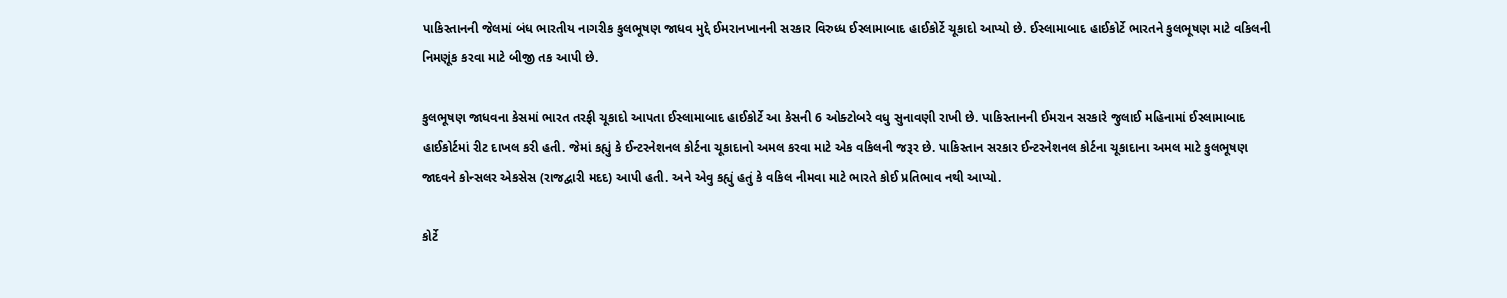પાકિસ્તાનની જેલમાં બંધ ભારતીય નાગરીક કુલભૂષણ જાધવ મુદ્દે ઈમરાનખાનની સરકાર વિરુધ્ધ ઈસ્લામાબાદ હાઈકોર્ટે ચૂકાદો આપ્યો છે. ઈસ્લામાબાદ હાઈકોર્ટે ભારતને કુલભૂષણ માટે વકિલની નિમણૂંક કરવા માટે બીજી તક આપી છે.

કુલભૂષણ જાધવના કેસમાં ભારત તરફી ચૂકાદો આપતા ઈસ્લામાબાદ હાઈકોર્ટે આ કેસની 6 ઓક્ટોબરે વધુ સુનાવણી રાખી છે. પાકિસ્તાનની ઈમરાન સરકારે જુલાઈ મહિનામાં ઈસ્લામાબાદ હાઈકોર્ટમાં રીટ દાખલ કરી હતી. જેમાં કહ્યું કે ઈન્ટરનેશનલ કોર્ટના ચૂકાદાનો અમલ કરવા માટે એક વકિલની જરૂર છે. પાકિસ્તાન સરકાર ઈન્ટરનેશનલ કોર્ટના ચૂકાદાના અમલ માટે કુલભૂષણ જાદવને કોન્સલર એકસેસ (રાજદ્વારી મદદ) આપી હતી. અને એવુ કહ્યું હતું કે વકિલ નીમવા માટે ભારતે કોઈ પ્રતિભાવ નથી આપ્યો.

કોર્ટે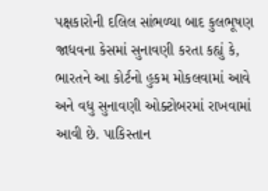પક્ષકારોની દલિલ સાંભળ્યા બાદ કુલભૂષણ જાધવના કેસમાં સુનાવણી કરતા કહ્યું કે, ભારતને આ કોર્ટનો હુકમ મોકલવામાં આવે અને વધુ સુનાવણી ઓક્ટોબરમાં રાખવામાં આવી છે. પાકિસ્તાન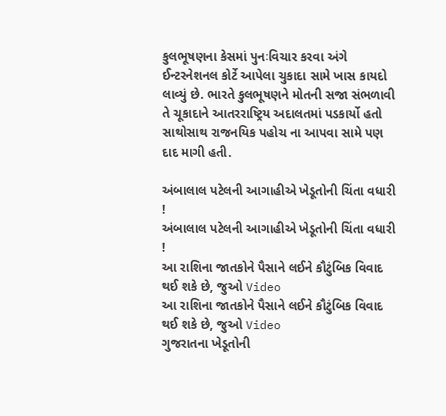કુલભૂષણના કેસમાં પુનઃવિચાર કરવા અંગે ઈન્ટરનેશનલ કોર્ટે આપેલા ચુકાદા સામે ખાસ કાયદો લાવ્યું છે. ભારતે કુલભૂષણને મોતની સજા સંભળાવી તે ચૂકાદાને આતરરાષ્ટ્રિય અદાલતમાં પડકાર્યો હતો સાથોસાથ રાજનયિક પહોચ ના આપવા સામે પણ દાદ માગી હતી.

અંબાલાલ પટેલની આગાહીએ ખેડૂતોની ચિંતા વધારી !
અંબાલાલ પટેલની આગાહીએ ખેડૂતોની ચિંતા વધારી !
આ રાશિના જાતકોને પૈસાને લઈને કૌટુંબિક વિવાદ થઈ શકે છે, જુઓ Video
આ રાશિના જાતકોને પૈસાને લઈને કૌટુંબિક વિવાદ થઈ શકે છે, જુઓ Video
ગુજરાતના ખેડૂતોની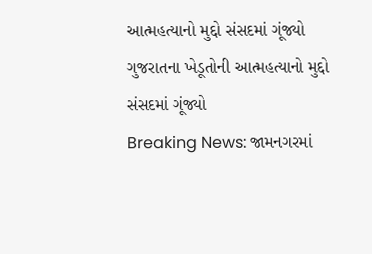આત્મહત્યાનો મુદ્દો સંસદમાં ગૂંજ્યો
ગુજરાતના ખેડૂતોની આત્મહત્યાનો મુદ્દો સંસદમાં ગૂંજ્યો
Breaking News: જામનગરમાં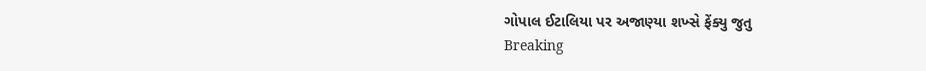ગોપાલ ઈટાલિયા પર અજાણ્યા શખ્સે ફેંક્યુ જુતુ
Breaking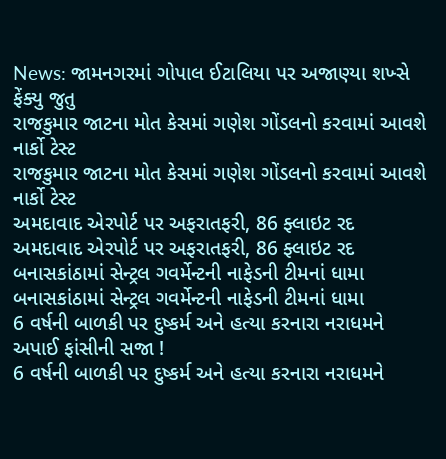News: જામનગરમાં ગોપાલ ઈટાલિયા પર અજાણ્યા શખ્સે ફેંક્યુ જુતુ
રાજકુમાર જાટના મોત કેસમાં ગણેશ ગોંડલનો કરવામાં આવશે નાર્કો ટેસ્ટ
રાજકુમાર જાટના મોત કેસમાં ગણેશ ગોંડલનો કરવામાં આવશે નાર્કો ટેસ્ટ
અમદાવાદ એરપોર્ટ પર અફરાતફરી, 86 ફ્લાઇટ રદ
અમદાવાદ એરપોર્ટ પર અફરાતફરી, 86 ફ્લાઇટ રદ
બનાસકાંઠામાં સેન્ટ્રલ ગવર્મેન્ટની નાફેડની ટીમનાં ધામા
બનાસકાંઠામાં સેન્ટ્રલ ગવર્મેન્ટની નાફેડની ટીમનાં ધામા
6 વર્ષની બાળકી પર દુષ્કર્મ અને હત્યા કરનારા નરાધમને અપાઈ ફાંસીની સજા !
6 વર્ષની બાળકી પર દુષ્કર્મ અને હત્યા કરનારા નરાધમને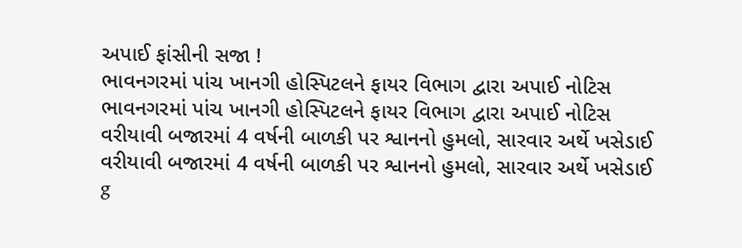અપાઈ ફાંસીની સજા !
ભાવનગરમાં પાંચ ખાનગી હોસ્પિટલને ફાયર વિભાગ દ્વારા અપાઈ નોટિસ
ભાવનગરમાં પાંચ ખાનગી હોસ્પિટલને ફાયર વિભાગ દ્વારા અપાઈ નોટિસ
વરીયાવી બજારમાં 4 વર્ષની બાળકી પર શ્વાનનો હુમલો, સારવાર અર્થે ખસેડાઈ
વરીયાવી બજારમાં 4 વર્ષની બાળકી પર શ્વાનનો હુમલો, સારવાર અર્થે ખસેડાઈ
g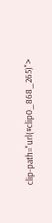clip-path="url(#clip0_868_265)">